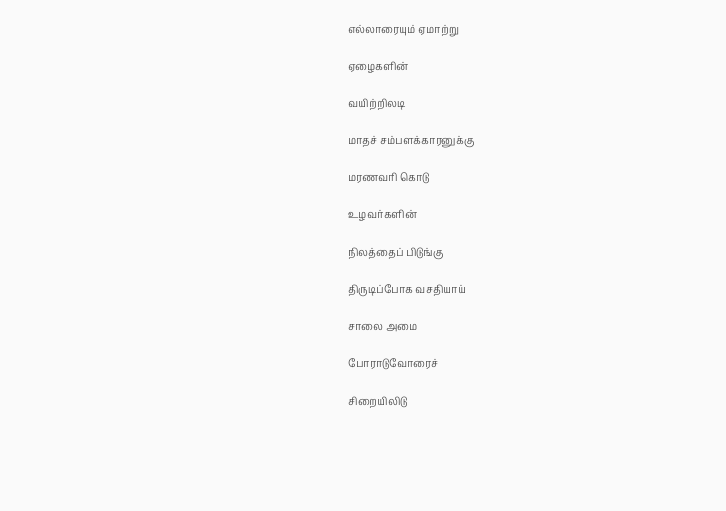எல்லாரையும் ஏமாற்று

ஏழைகளின்

வயிற்றிலடி

மாதச் சம்பளக்காரனுக்கு

மரணவரி கொடு

உழவர்களின்

நிலத்தைப் பிடுங்கு

திருடிப்போக வசதியாய்

சாலை அமை

போராடுவோரைச்

சிறையிலிடு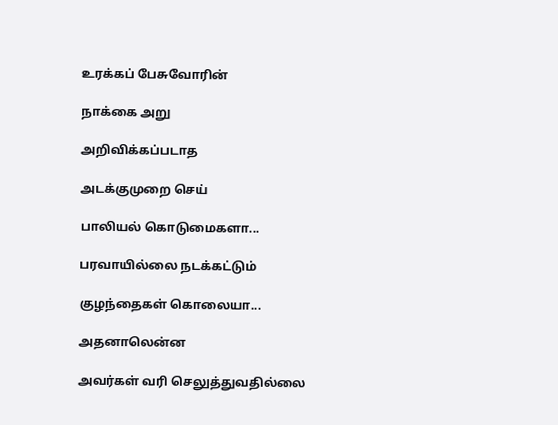உரக்கப் பேசுவோரின்

நாக்கை அறு

அறிவிக்கப்படாத

அடக்குமுறை செய்

பாலியல் கொடுமைகளா...

பரவாயில்லை நடக்கட்டும்

குழந்தைகள் கொலையா...

அதனாலென்ன

அவர்கள் வரி செலுத்துவதில்லை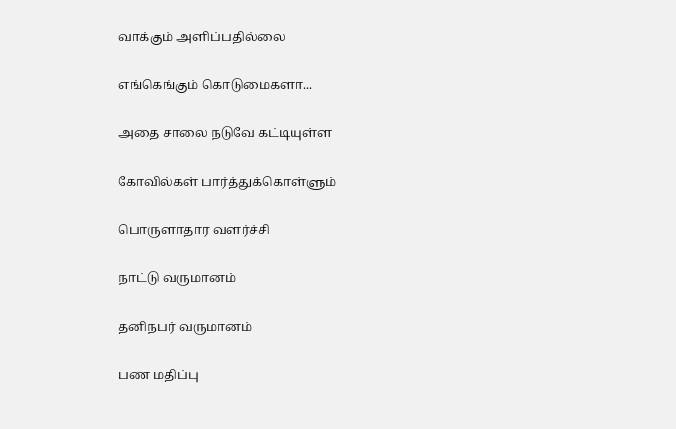வாக்கும் அளிப்பதில்லை

எங்கெங்கும் கொடுமைகளா...

அதை சாலை நடுவே கட்டியுள்ள

கோவில்கள் பார்த்துக்கொள்ளும்

பொருளாதார வளர்ச்சி

நாட்டு வருமானம்

தனிநபர் வருமானம்

பண மதிப்பு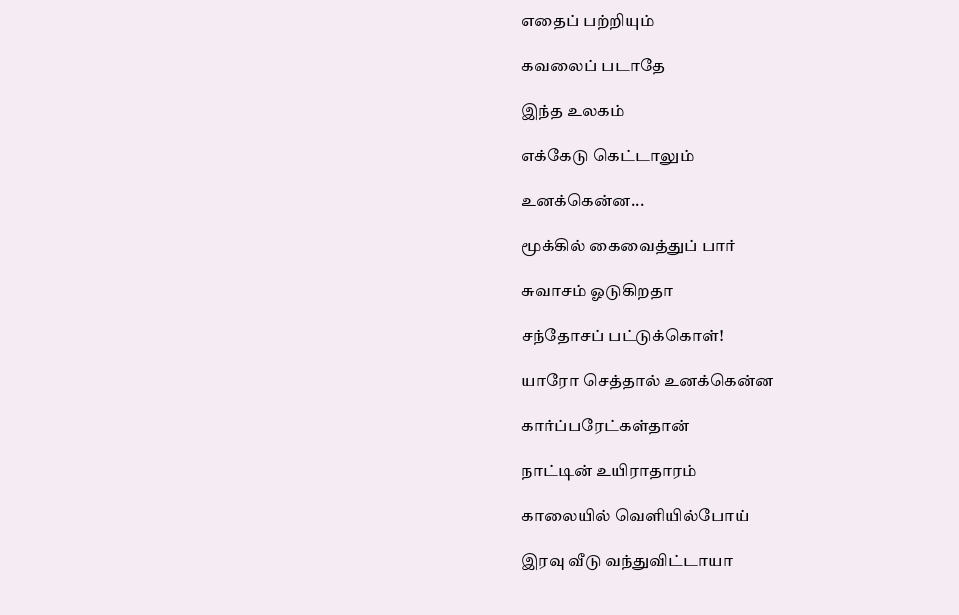எதைப் பற்றியும்

கவலைப் படாதே

இந்த உலகம்

எக்கேடு கெட்டாலும்

உனக்கென்ன...

மூக்கில் கைவைத்துப் பார்

சுவாசம் ஓடுகிறதா

சந்தோசப் பட்டுக்கொள்!

யாரோ செத்தால் உனக்கென்ன

கார்ப்பரேட்கள்தான்

நாட்டின் உயிராதாரம்

காலையில் வெளியில்போய்

இரவு வீடு வந்துவிட்டாயா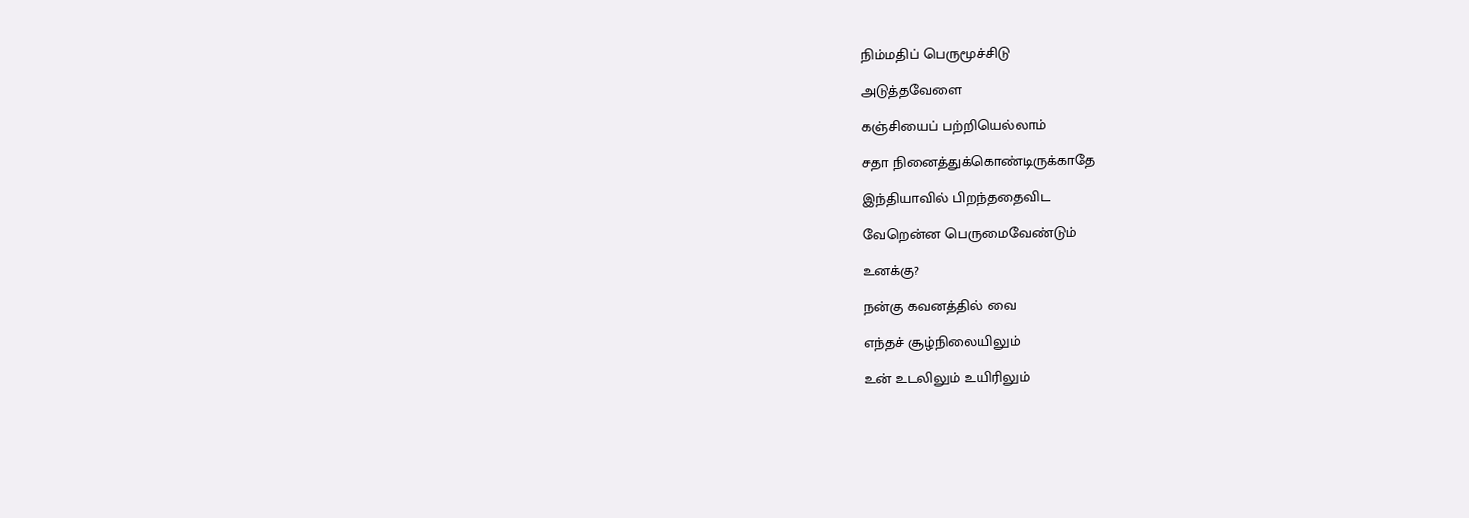நிம்மதிப் பெருமூச்சிடு

அடுத்தவேளை

கஞ்சியைப் பற்றியெல்லாம்

சதா நினைத்துக்கொண்டிருக்காதே

இந்தியாவில் பிறந்ததைவிட

வேறென்ன பெருமைவேண்டும்

உனக்கு?

நன்கு கவனத்தில் வை

எந்தச் சூழ்நிலையிலும்

உன் உடலிலும் உயிரிலும்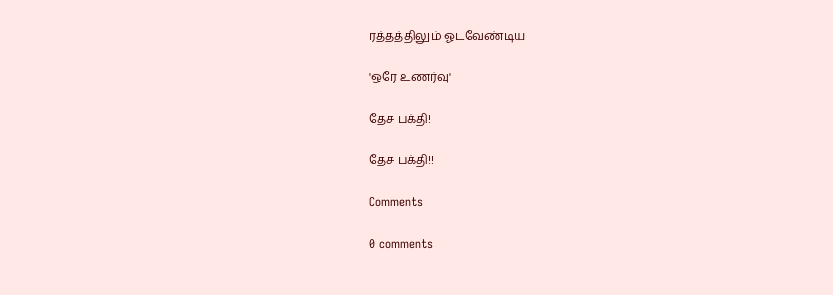ரத்தத்திலும் ஓடவேண்டிய

'ஒரே உணர்வு'

தேச பக்தி!

தேச பக்தி!!

Comments

0 comments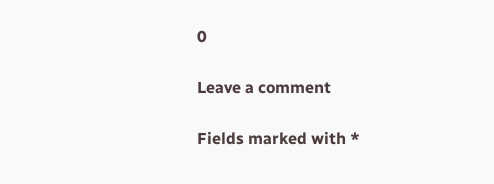0

Leave a comment

Fields marked with *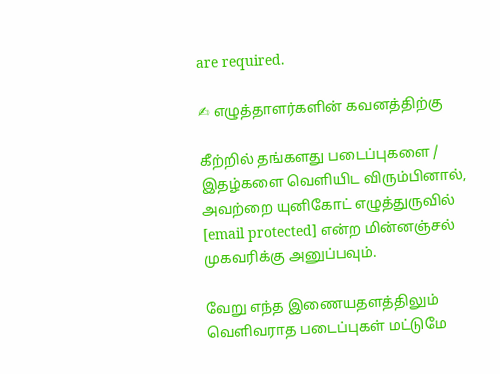are required.

✍ எழுத்தாளர்களின் கவனத்திற்கு

கீற்றில் தங்களது படைப்புகளை / இதழ்களை வெளியிட விரும்பினால், அவற்றை யுனிகோட் எழுத்துருவில் [email protected] என்ற மின்னஞ்சல் முகவரிக்கு அனுப்பவும்.

வேறு எந்த இணையதளத்திலும் வெளிவராத படைப்புகள் மட்டுமே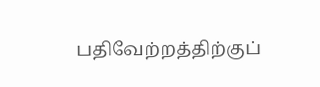பதிவேற்றத்திற்குப்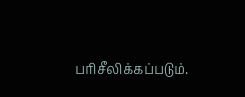பரிசீலிக்கப்படும்.